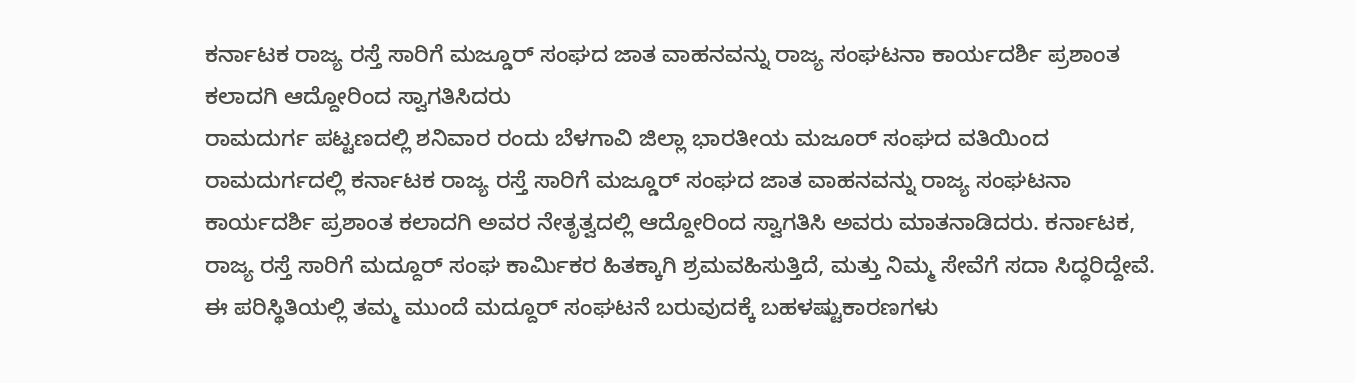ಕರ್ನಾಟಕ ರಾಜ್ಯ ರಸ್ತೆ ಸಾರಿಗೆ ಮಜ್ಡೂರ್ ಸಂಘದ ಜಾತ ವಾಹನವನ್ನು ರಾಜ್ಯ ಸಂಘಟನಾ ಕಾರ್ಯದರ್ಶಿ ಪ್ರಶಾಂತ ಕಲಾದಗಿ ಆದ್ದೋರಿಂದ ಸ್ವಾಗತಿಸಿದರು
ರಾಮದುರ್ಗ ಪಟ್ಟಣದಲ್ಲಿ ಶನಿವಾರ ರಂದು ಬೆಳಗಾವಿ ಜಿಲ್ಲಾ ಭಾರತೀಯ ಮಜೂರ್ ಸಂಘದ ವತಿಯಿಂದ ರಾಮದುರ್ಗದಲ್ಲಿ ಕರ್ನಾಟಕ ರಾಜ್ಯ ರಸ್ತೆ ಸಾರಿಗೆ ಮಜ್ಡೂರ್ ಸಂಘದ ಜಾತ ವಾಹನವನ್ನು ರಾಜ್ಯ ಸಂಘಟನಾ ಕಾರ್ಯದರ್ಶಿ ಪ್ರಶಾಂತ ಕಲಾದಗಿ ಅವರ ನೇತೃತ್ವದಲ್ಲಿ ಆದ್ದೋರಿಂದ ಸ್ವಾಗತಿಸಿ ಅವರು ಮಾತನಾಡಿದರು. ಕರ್ನಾಟಕ, ರಾಜ್ಯ ರಸ್ತೆ ಸಾರಿಗೆ ಮದ್ದೂರ್ ಸಂಘ ಕಾರ್ಮಿಕರ ಹಿತಕ್ಕಾಗಿ ಶ್ರಮವಹಿಸುತ್ತಿದೆ, ಮತ್ತು ನಿಮ್ಮ ಸೇವೆಗೆ ಸದಾ ಸಿದ್ಧರಿದ್ದೇವೆ. ಈ ಪರಿಸ್ಥಿತಿಯಲ್ಲಿ ತಮ್ಮ ಮುಂದೆ ಮದ್ದೂರ್ ಸಂಘಟನೆ ಬರುವುದಕ್ಕೆ ಬಹಳಷ್ಟುಕಾರಣಗಳು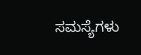ಸಮಸ್ಯೆಗಳು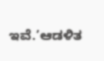ಇವೆ.’ಆಡಳಿತ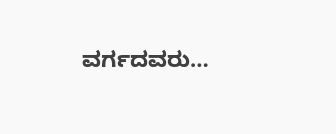ವರ್ಗದವರು…